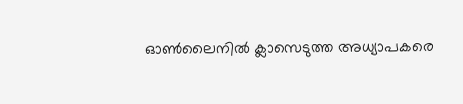ഓണ്‍ലൈനില്‍ ക്ലാസെടുത്ത അധ്യാപകരെ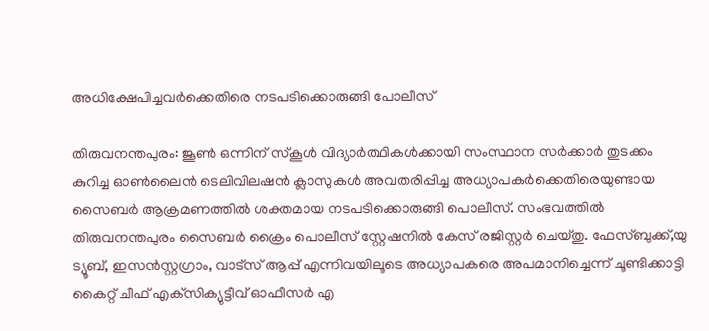അധിക്ഷേപിച്ചവര്‍ക്കെതിരെ നടപടിക്കൊരുങ്ങി പോലീസ്

തിരുവനന്തപുരം: ജൂണ്‍ ഒന്നിന് സ്‌കൂള്‍ വിദ്യാര്‍ത്ഥികള്‍ക്കായി സംസ്ഥാന സര്‍ക്കാര്‍ തുടക്കം കുറിച്ച ഓണ്‍ലൈന്‍ ടെലിവിലഷന്‍ ക്ലാസുകള്‍ അവതരിപ്പിച്ച അധ്യാപകര്‍ക്കെതിരെയുണ്ടായ സൈബര്‍ ആക്രമണത്തില്‍ ശക്തമായ നടപടിക്കൊരുങ്ങി പൊലീസ്. സംഭവത്തില്‍ തിരുവനന്തപുരം സൈബര്‍ ക്രൈം പൊലീസ് സ്റ്റേഷനില്‍ കേസ് രജിസ്റ്റര്‍ ചെയ്തു. ഫേസ്ബുക്ക്,യു ട്യൂബ്, ഇസന്‍സ്റ്റഗ്രാം, വാട്‌സ് ആപ്പ് എന്നിവയിലൂടെ അധ്യാപകരെ അപമാനിച്ചെന്ന് ചൂണ്ടിക്കാട്ടി കൈറ്റ് ചീഫ് എക്‌സിക്യുട്ടീവ് ഓഫീസര്‍ എ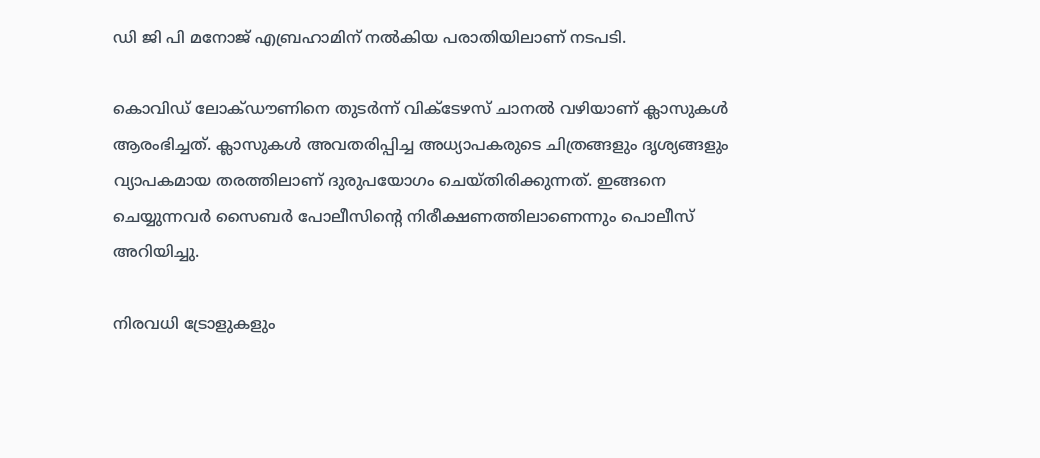ഡി ജി പി മനോജ് എബ്രഹാമിന് നല്‍കിയ പരാതിയിലാണ് നടപടി.

കൊവിഡ് ലോക്ഡൗണിനെ തുടര്‍ന്ന് വിക്ടേഴസ് ചാനല്‍ വഴിയാണ് ക്ലാസുകള്‍ ആരംഭിച്ചത്. ക്ലാസുകള്‍ അവതരിപ്പിച്ച അധ്യാപകരുടെ ചിത്രങ്ങളും ദൃശ്യങ്ങളും വ്യാപകമായ തരത്തിലാണ് ദുരുപയോഗം ചെയ്തിരിക്കുന്നത്. ഇങ്ങനെ ചെയ്യുന്നവര്‍ സൈബര്‍ പോലീസിന്റെ നിരീക്ഷണത്തിലാണെന്നും പൊലീസ് അറിയിച്ചു.

നിരവധി ട്രോളുകളും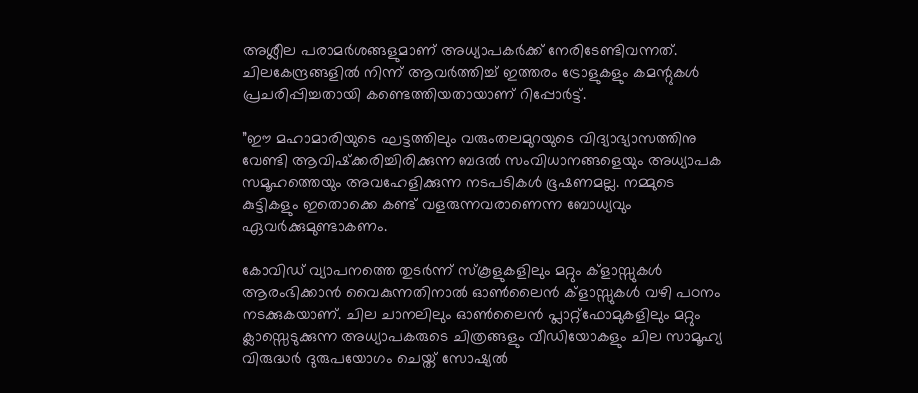അശ്ലീല പരാമര്‍ശങ്ങളുമാണ് അധ്യാപകര്‍ക്ക് നേരിടേണ്ടിവന്നത്. ചിലകേന്ദ്രങ്ങളില്‍ നിന്ന് ആവര്‍ത്തിച്ച് ഇത്തരം ട്രോളുകളും കമന്റുകള്‍ പ്രചരിപ്പിച്ചതായി കണ്ടെത്തിയതായാണ് റിപ്പോര്‍ട്ട്.

”ഈ മഹാമാരിയുടെ ഘട്ടത്തിലും വരുംതലമുറയുടെ വിദ്യാഭ്യാസത്തിനു വേണ്ടി ആവിഷ്‌ക്കരിച്ചിരിക്കുന്ന ബദല്‍ സംവിധാനങ്ങളെയും അധ്യാപക സമൂഹത്തെയും അവഹേളിക്കുന്ന നടപടികള്‍ ഭൂഷണമല്ല. നമ്മുടെ കുട്ടികളും ഇതൊക്കെ കണ്ട് വളരുന്നവരാണെന്ന ബോധ്യവും ഏവര്‍ക്കുമുണ്ടാകണം.

കോവിഡ് വ്യാപനത്തെ തുടര്‍ന്ന് സ്‌കൂളുകളിലും മറ്റും ക്ളാസ്സുകള്‍ ആരംഭിക്കാന്‍ വൈകുന്നതിനാല്‍ ഓണ്‍ലൈന്‍ ക്ളാസ്സുകള്‍ വഴി പഠനം നടക്കുകയാണ്. ചില ചാനലിലും ഓണ്‍ലൈന്‍ പ്ലാറ്റ്ഫോമുകളിലും മറ്റും ക്ലാസ്സെടുക്കുന്ന അധ്യാപകരുടെ ചിത്രങ്ങളും വീഡിയോകളും ചില സാമൂഹ്യ വിരുദ്ധര്‍ ദുരുപയോഗം ചെയ്ത് സോഷ്യല്‍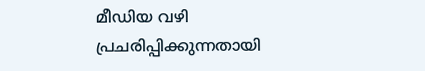മീഡിയ വഴി പ്രചരിപ്പിക്കുന്നതായി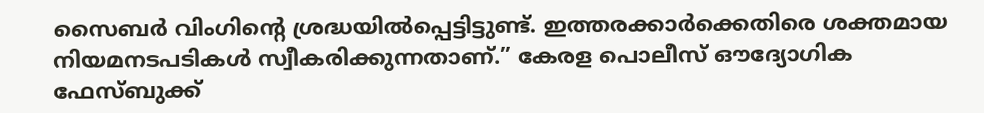സൈബര്‍ വിംഗിന്റെ ശ്രദ്ധയില്‍പ്പെട്ടിട്ടുണ്ട്. ഇത്തരക്കാര്‍ക്കെതിരെ ശക്തമായ നിയമനടപടികള്‍ സ്വീകരിക്കുന്നതാണ്.” കേരള പൊലീസ് ഔദ്യോഗിക ഫേസ്ബുക്ക്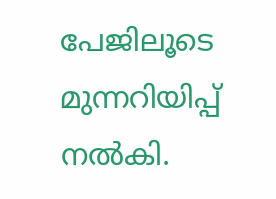പേജിലൂടെ മുന്നറിയിപ്പ് നല്‍കി.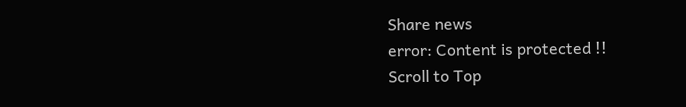Share news
error: Content is protected !!
Scroll to Top